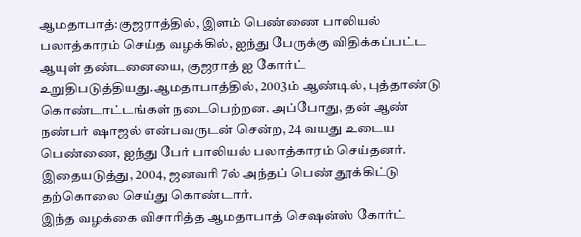ஆமதாபாத்:குஜராத்தில், இளம் பெண்ணை பாலியல் பலாத்காரம் செய்த வழக்கில், ஐந்து பேருக்கு விதிக்கப்பட்ட ஆயுள் தண்டனையை, குஜராத் ஐ கோர்ட் உறுதிபடுத்தியது.ஆமதாபாத்தில், 2003ம் ஆண்டில், புத்தாண்டு கொண்டாட்டங்கள் நடைபெற்றன. அப்போது, தன் ஆண் நண்பர் ஷாஜல் என்பவருடன் சென்ற, 24 வயது உடைய பெண்ணை, ஐந்து பேர் பாலியல் பலாத்காரம் செய்தனர். இதையடுத்து, 2004, ஜனவரி 7ல் அந்தப் பெண் தூக்கிட்டு தற்கொலை செய்து கொண்டார்.
இந்த வழக்கை விசாரித்த ஆமதாபாத் செஷன்ஸ் கோர்ட்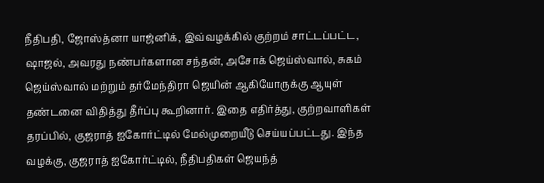நீதிபதி, ஜோஸ்த்னா யாஜ்னிக், இவ்வழக்கில் குற்றம் சாட்டப்பட்ட, ஷாஜல், அவரது நண்பர்களான சந்தன், அசோக் ஜெய்ஸ்வால், சுகம் ஜெய்ஸ்வால் மற்றும் தர்மேந்திரா ஜெயின் ஆகியோருக்கு ஆயுள் தண்டனை விதித்து தீர்ப்பு கூறினார். இதை எதிர்த்து, குற்றவாளிகள் தரப்பில், குஜராத் ஐகோர்ட்டில் மேல்முறையீடு செய்யப்பட்டது. இந்த வழக்கு, குஜராத் ஐகோர்ட்டில், நீதிபதிகள் ஜெயந்த்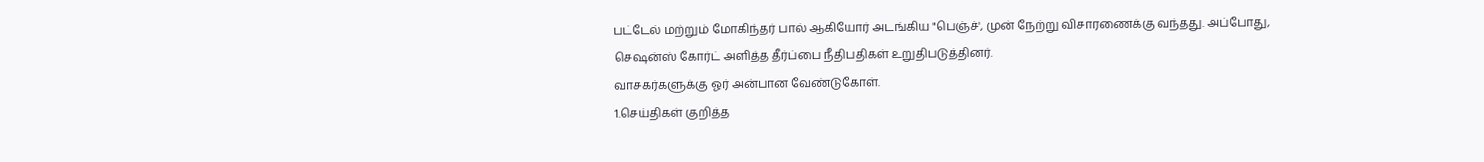பட்டேல் மற்றும் மோகிந்தர் பால் ஆகியோர் அடங்கிய "பெஞ்ச்', முன் நேற்று விசாரணைக்கு வந்தது. அப்போது, செஷன்ஸ் கோர்ட் அளித்த தீர்ப்பை நீதிபதிகள் உறுதிபடுத்தினர்.
வாசகர்களுக்கு ஓர் அன்பான வேண்டுகோள்.
1.செய்திகள் குறித்த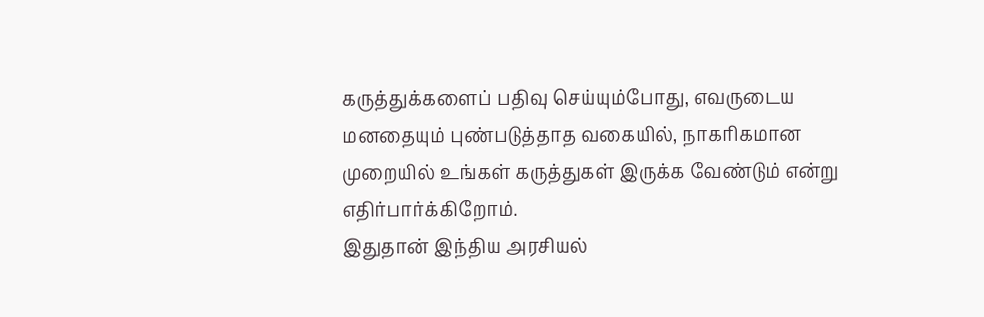கருத்துக்களைப் பதிவு செய்யும்போது, எவருடைய மனதையும் புண்படுத்தாத வகையில், நாகரிகமான முறையில் உங்கள் கருத்துகள் இருக்க வேண்டும் என்று எதிர்பார்க்கிறோம்.
இதுதான் இந்திய அரசியல்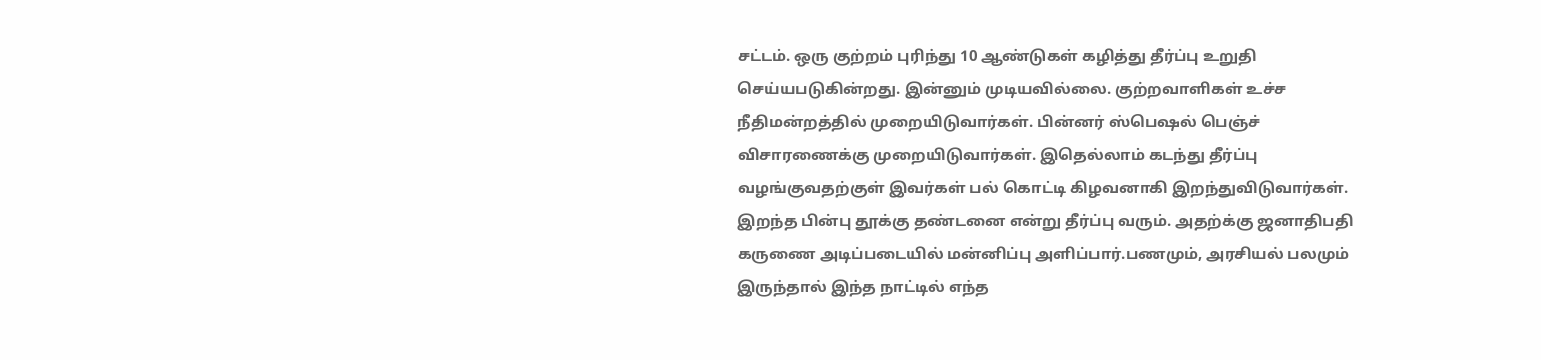சட்டம். ஒரு குற்றம் புரிந்து 10 ஆண்டுகள் கழித்து தீர்ப்பு உறுதி செய்யபடுகின்றது. இன்னும் முடியவில்லை. குற்றவாளிகள் உச்ச நீதிமன்றத்தில் முறையிடுவார்கள். பின்னர் ஸ்பெஷல் பெஞ்ச் விசாரணைக்கு முறையிடுவார்கள். இதெல்லாம் கடந்து தீர்ப்பு வழங்குவதற்குள் இவர்கள் பல் கொட்டி கிழவனாகி இறந்துவிடுவார்கள். இறந்த பின்பு தூக்கு தண்டனை என்று தீர்ப்பு வரும். அதற்க்கு ஜனாதிபதி கருணை அடிப்படையில் மன்னிப்பு அளிப்பார்.பணமும், அரசியல் பலமும் இருந்தால் இந்த நாட்டில் எந்த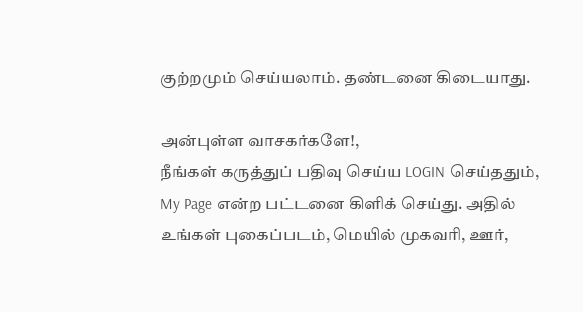குற்றமும் செய்யலாம். தண்டனை கிடையாது.

அன்புள்ள வாசகர்களே!,
நீங்கள் கருத்துப் பதிவு செய்ய LOGIN செய்ததும், My Page என்ற பட்டனை கிளிக் செய்து. அதில் உங்கள் புகைப்படம், மெயில் முகவரி, ஊர்,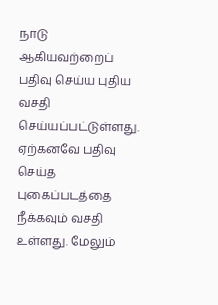நாடு ஆகியவற்றைப் பதிவு செய்ய புதிய வசதி செய்யப்பட்டுள்ளது. ஏற்கனவே பதிவு செய்த புகைப்படத்தை நீக்கவும் வசதி உள்ளது. மேலும்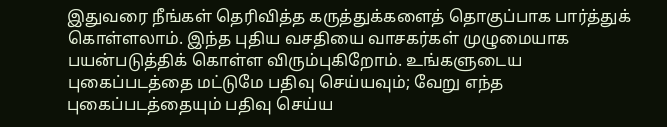இதுவரை நீங்கள் தெரிவித்த கருத்துக்களைத் தொகுப்பாக பார்த்துக் கொள்ளலாம். இந்த புதிய வசதியை வாசகர்கள் முழுமையாக பயன்படுத்திக் கொள்ள விரும்புகிறோம். உங்களுடைய புகைப்படத்தை மட்டுமே பதிவு செய்யவும்; வேறு எந்த புகைப்படத்தையும் பதிவு செய்ய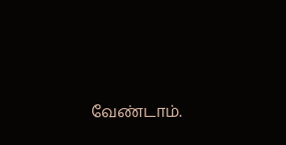வேண்டாம்.